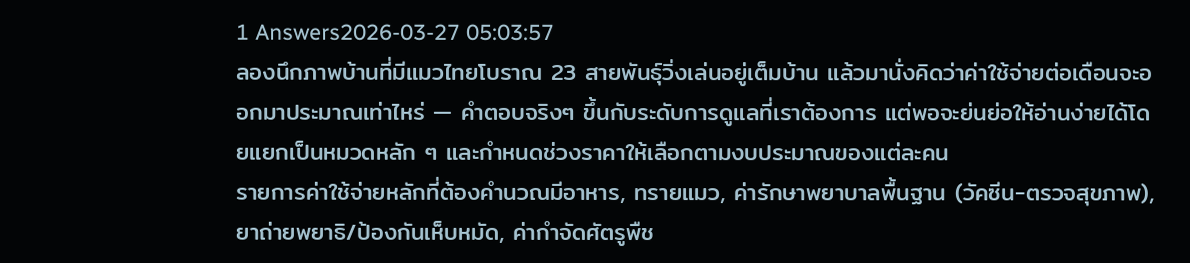1 Answers2026-03-27 05:03:57
ลองนึกภาพบ้านที่มีแมวไทยโบราณ 23 สายพันธุ์วิ่งเล่นอยู่เต็มบ้าน แล้วมานั่งคิดว่าค่าใช้จ่ายต่อเดือนจะออกมาประมาณเท่าไหร่ — คำตอบจริงๆ ขึ้นกับระดับการดูแลที่เราต้องการ แต่พอจะย่นย่อให้อ่านง่ายได้โดยแยกเป็นหมวดหลัก ๆ และกำหนดช่วงราคาให้เลือกตามงบประมาณของแต่ละคน
รายการค่าใช้จ่ายหลักที่ต้องคำนวณมีอาหาร, ทรายแมว, ค่ารักษาพยาบาลพื้นฐาน (วัคซีน-ตรวจสุขภาพ), ยาถ่ายพยาธิ/ป้องกันเห็บหมัด, ค่ากำจัดศัตรูพืช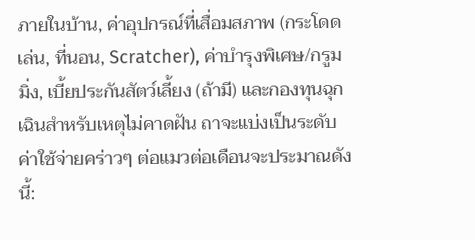ภายในบ้าน, ค่าอุปกรณ์ที่เสื่อมสภาพ (กระโดดเล่น, ที่นอน, Scratcher), ค่าบำรุงพิเศษ/กรูมมิ่ง, เบี้ยประกันสัตว์เลี้ยง (ถ้ามี) และกองทุนฉุกเฉินสำหรับเหตุไม่คาดฝัน ถาจะแบ่งเป็นระดับค่าใช้จ่ายคร่าวๆ ต่อแมวต่อเดือนจะประมาณดังนี้: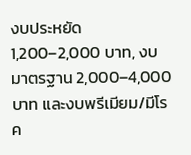งบประหยัด 1,200–2,000 บาท, งบมาตรฐาน 2,000–4,000 บาท และงบพรีเมียม/มีโรค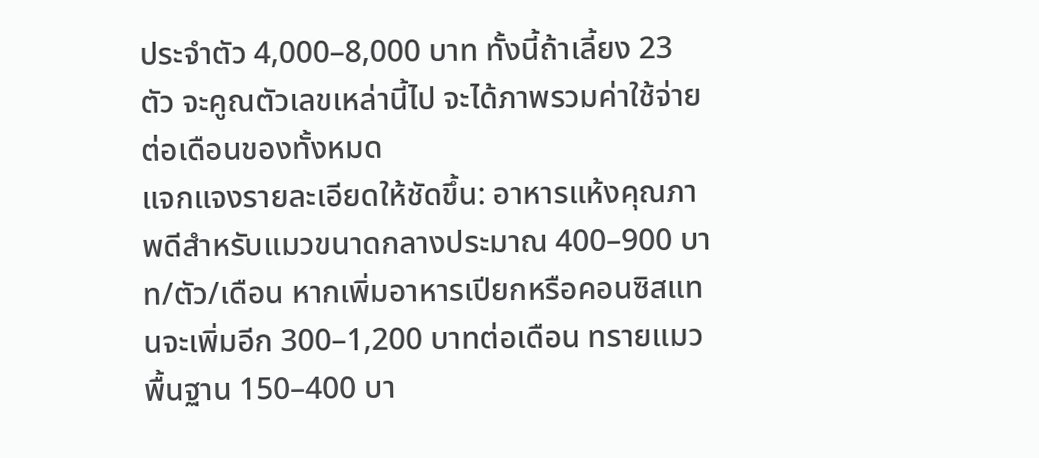ประจำตัว 4,000–8,000 บาท ทั้งนี้ถ้าเลี้ยง 23 ตัว จะคูณตัวเลขเหล่านี้ไป จะได้ภาพรวมค่าใช้จ่ายต่อเดือนของทั้งหมด
แจกแจงรายละเอียดให้ชัดขึ้น: อาหารแห้งคุณภาพดีสำหรับแมวขนาดกลางประมาณ 400–900 บาท/ตัว/เดือน หากเพิ่มอาหารเปียกหรือคอนซิสแทนจะเพิ่มอีก 300–1,200 บาทต่อเดือน ทรายแมวพื้นฐาน 150–400 บา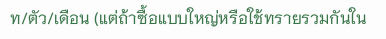ท/ตัว/เดือน (แต่ถ้าซื้อแบบใหญ่หรือใช้ทรายรวมกันใน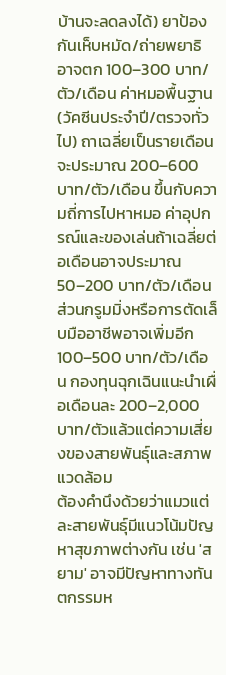บ้านจะลดลงได้) ยาป้องกันเห็บหมัด/ถ่ายพยาธิอาจตก 100–300 บาท/ตัว/เดือน ค่าหมอพื้นฐาน (วัคซีนประจำปี/ตรวจทั่วไป) ถาเฉลี่ยเป็นรายเดือนจะประมาณ 200–600 บาท/ตัว/เดือน ขึ้นกับความถี่การไปหาหมอ ค่าอุปกรณ์และของเล่นถ้าเฉลี่ยต่อเดือนอาจประมาณ 50–200 บาท/ตัว/เดือน ส่วนกรูมมิ่งหรือการตัดเล็บมืออาชีพอาจเพิ่มอีก 100–500 บาท/ตัว/เดือน กองทุนฉุกเฉินแนะนำเผื่อเดือนละ 200–2,000 บาท/ตัวแล้วแต่ความเสี่ยงของสายพันธุ์และสภาพแวดล้อม
ต้องคำนึงด้วยว่าแมวแต่ละสายพันธุ์มีแนวโน้มปัญหาสุขภาพต่างกัน เช่น 'สยาม' อาจมีปัญหาทางทันตกรรมห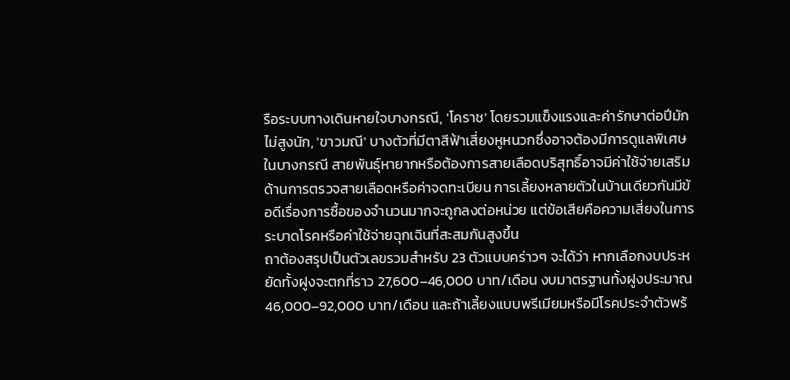รือระบบทางเดินหายใจบางกรณี, 'โคราช' โดยรวมแข็งแรงและค่ารักษาต่อปีมักไม่สูงนัก, 'ขาวมณี' บางตัวที่มีตาสีฟ้าเสี่ยงหูหนวกซึ่งอาจต้องมีการดูแลพิเศษในบางกรณี สายพันธุ์หายากหรือต้องการสายเลือดบริสุทธิ์อาจมีค่าใช้จ่ายเสริมด้านการตรวจสายเลือดหรือค่าจดทะเบียน การเลี้ยงหลายตัวในบ้านเดียวกันมีข้อดีเรื่องการซื้อของจำนวนมากจะถูกลงต่อหน่วย แต่ข้อเสียคือความเสี่ยงในการระบาดโรคหรือค่าใช้จ่ายฉุกเฉินที่สะสมกันสูงขึ้น
ถาต้องสรุปเป็นตัวเลขรวมสำหรับ 23 ตัวแบบคร่าวๆ จะได้ว่า หากเลือกงบประหยัดทั้งฝูงจะตกที่ราว 27,600–46,000 บาท/เดือน งบมาตรฐานทั้งฝูงประมาณ 46,000–92,000 บาท/เดือน และถ้าเลี้ยงแบบพรีเมียมหรือมีโรคประจำตัวพร้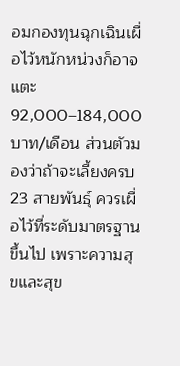อมกองทุนฉุกเฉินเผื่อไว้หนักหน่วงก็อาจแตะ 92,000–184,000 บาท/เดือน ส่วนตัวมองว่าถ้าจะเลี้ยงครบ 23 สายพันธุ์ ควรเผื่อไว้ที่ระดับมาตรฐานขึ้นไป เพราะความสุขและสุข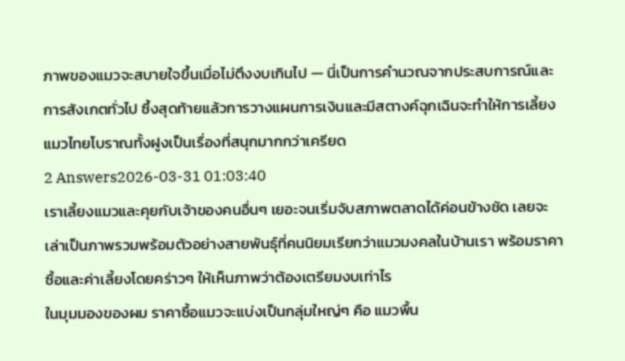ภาพของแมวจะสบายใจขึ้นเมื่อไม่ตึงงบเกินไป — นี่เป็นการคำนวณจากประสบการณ์และการสังเกตทั่วไป ซึ้งสุดท้ายแล้วการวางแผนการเงินและมีสตางค์ฉุกเฉินจะทำให้การเลี้ยงแมวไทยโบราณทั้งฝูงเป็นเรื่องที่สนุกมากกว่าเครียด
2 Answers2026-03-31 01:03:40
เราเลี้ยงแมวและคุยกับเจ้าของคนอื่นๆ เยอะจนเริ่มจับสภาพตลาดได้ค่อนข้างชัด เลยจะเล่าเป็นภาพรวมพร้อมตัวอย่างสายพันธุ์ที่คนนิยมเรียกว่าแมวมงคลในบ้านเรา พร้อมราคาซื้อและค่าเลี้ยงโดยคร่าวๆ ให้เห็นภาพว่าต้องเตรียมงบเท่าไร
ในมุมมองของผม ราคาซื้อแมวจะแบ่งเป็นกลุ่มใหญ่ๆ คือ แมวพื้น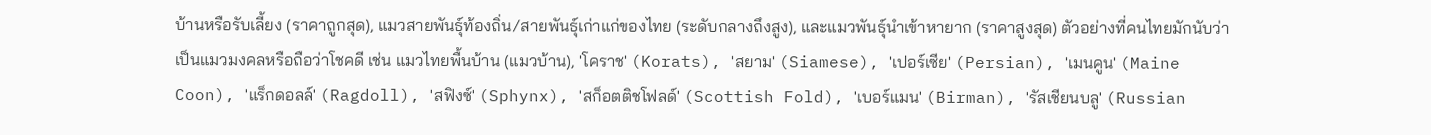บ้านหรือรับเลี้ยง (ราคาถูกสุด), แมวสายพันธุ์ท้องถิ่น/สายพันธุ์เก่าแก่ของไทย (ระดับกลางถึงสูง), และแมวพันธุ์นำเข้าหายาก (ราคาสูงสุด) ตัวอย่างที่คนไทยมักนับว่าเป็นแมวมงคลหรือถือว่าโชคดี เช่น แมวไทยพื้นบ้าน (แมวบ้าน), 'โคราช' (Korats), 'สยาม' (Siamese), 'เปอร์เซีย' (Persian), 'เมนคูน' (Maine Coon), 'แร็กดอลล์' (Ragdoll), 'สฟิงซ์' (Sphynx), 'สก็อตติชโฟลด์' (Scottish Fold), 'เบอร์แมน' (Birman), 'รัสเชียนบลู' (Russian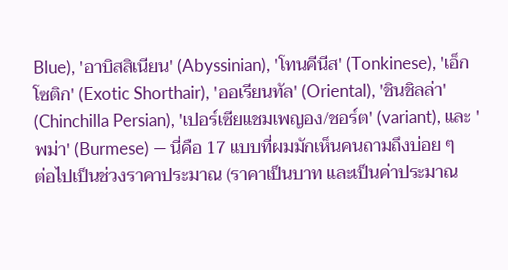Blue), 'อาบิสสิเนียน' (Abyssinian), 'โทนคีนีส' (Tonkinese), 'เอ็กโซติก' (Exotic Shorthair), 'ออเรียนทัล' (Oriental), 'ชินชิลล่า' (Chinchilla Persian), 'เปอร์เซียแชมเพญอง/ชอร์ต' (variant), และ 'พม่า' (Burmese) — นี่คือ 17 แบบที่ผมมักเห็นคนถามถึงบ่อย ๆ
ต่อไปเป็นช่วงราคาประมาณ (ราคาเป็นบาท และเป็นค่าประมาณ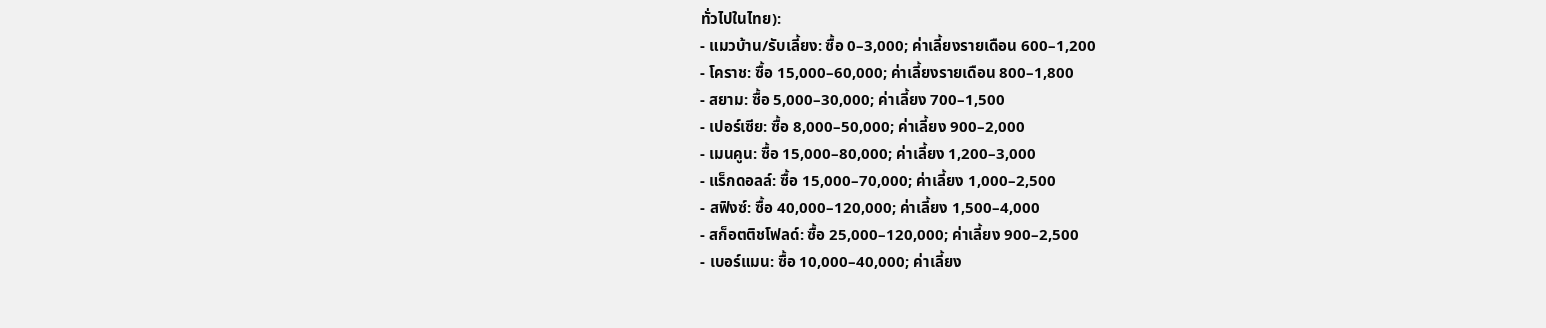ทั่วไปในไทย):
- แมวบ้าน/รับเลี้ยง: ซื้อ 0–3,000; ค่าเลี้ยงรายเดือน 600–1,200
- โคราช: ซื้อ 15,000–60,000; ค่าเลี้ยงรายเดือน 800–1,800
- สยาม: ซื้อ 5,000–30,000; ค่าเลี้ยง 700–1,500
- เปอร์เซีย: ซื้อ 8,000–50,000; ค่าเลี้ยง 900–2,000
- เมนคูน: ซื้อ 15,000–80,000; ค่าเลี้ยง 1,200–3,000
- แร็กดอลล์: ซื้อ 15,000–70,000; ค่าเลี้ยง 1,000–2,500
- สฟิงซ์: ซื้อ 40,000–120,000; ค่าเลี้ยง 1,500–4,000
- สก็อตติชโฟลด์: ซื้อ 25,000–120,000; ค่าเลี้ยง 900–2,500
- เบอร์แมน: ซื้อ 10,000–40,000; ค่าเลี้ยง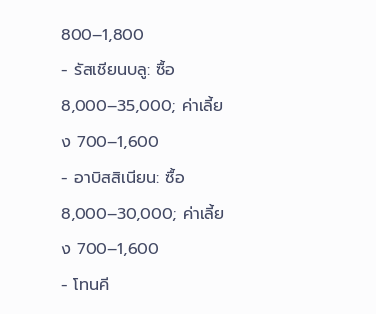800–1,800
- รัสเชียนบลู: ซื้อ 8,000–35,000; ค่าเลี้ยง 700–1,600
- อาบิสสิเนียน: ซื้อ 8,000–30,000; ค่าเลี้ยง 700–1,600
- โทนคี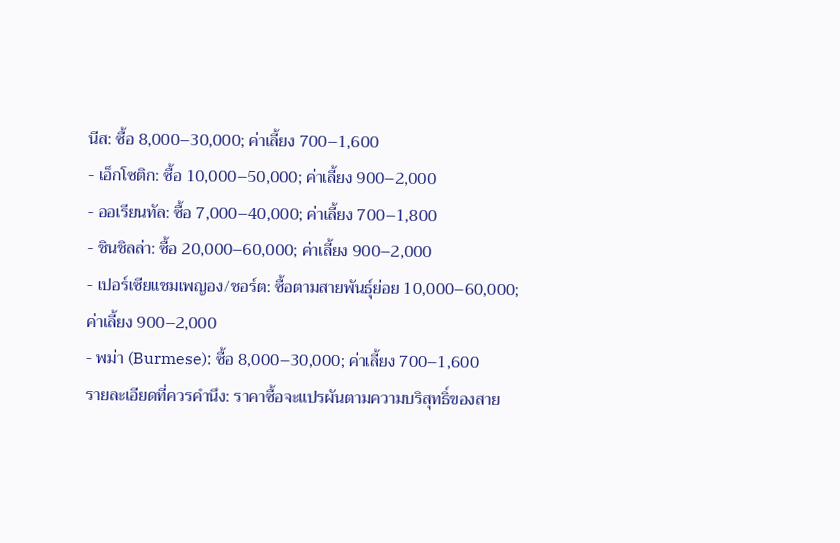นีส: ซื้อ 8,000–30,000; ค่าเลี้ยง 700–1,600
- เอ็กโซติก: ซื้อ 10,000–50,000; ค่าเลี้ยง 900–2,000
- ออเรียนทัล: ซื้อ 7,000–40,000; ค่าเลี้ยง 700–1,800
- ชินชิลล่า: ซื้อ 20,000–60,000; ค่าเลี้ยง 900–2,000
- เปอร์เซียแชมเพญอง/ชอร์ต: ซื้อตามสายพันธุ์ย่อย 10,000–60,000; ค่าเลี้ยง 900–2,000
- พม่า (Burmese): ซื้อ 8,000–30,000; ค่าเลี้ยง 700–1,600
รายละเอียดที่ควรคำนึง: ราคาซื้อจะแปรผันตามความบริสุทธิ์ของสาย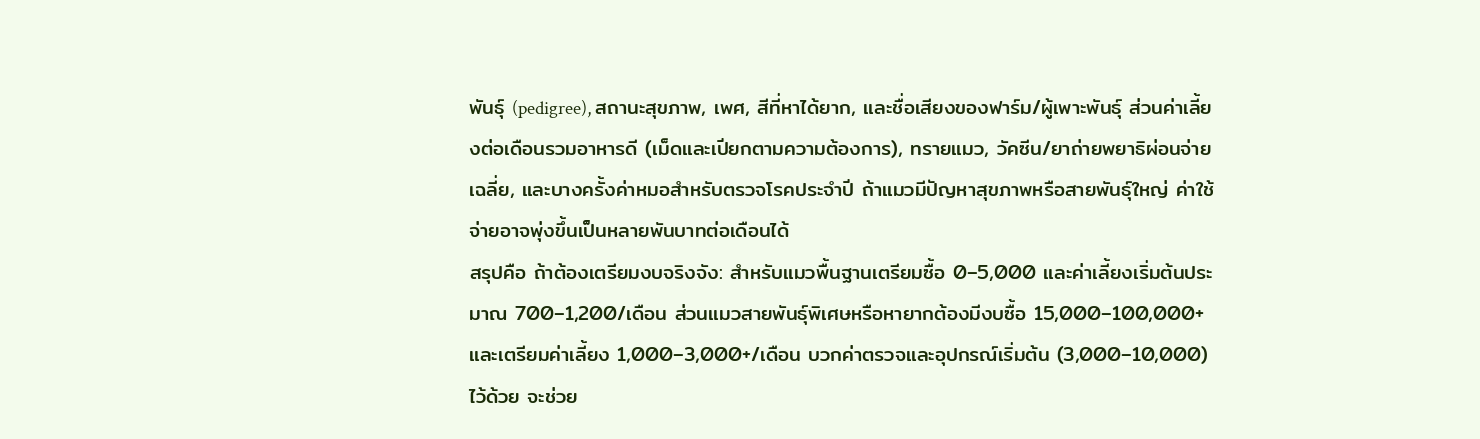พันธุ์ (pedigree), สถานะสุขภาพ, เพศ, สีที่หาได้ยาก, และชื่อเสียงของฟาร์ม/ผู้เพาะพันธุ์ ส่วนค่าเลี้ยงต่อเดือนรวมอาหารดี (เม็ดและเปียกตามความต้องการ), ทรายแมว, วัคซีน/ยาถ่ายพยาธิผ่อนจ่ายเฉลี่ย, และบางครั้งค่าหมอสำหรับตรวจโรคประจำปี ถ้าแมวมีปัญหาสุขภาพหรือสายพันธุ์ใหญ่ ค่าใช้จ่ายอาจพุ่งขึ้นเป็นหลายพันบาทต่อเดือนได้
สรุปคือ ถ้าต้องเตรียมงบจริงจัง: สำหรับแมวพื้นฐานเตรียมซื้อ 0–5,000 และค่าเลี้ยงเริ่มต้นประมาณ 700–1,200/เดือน ส่วนแมวสายพันธุ์พิเศษหรือหายากต้องมีงบซื้อ 15,000–100,000+ และเตรียมค่าเลี้ยง 1,000–3,000+/เดือน บวกค่าตรวจและอุปกรณ์เริ่มต้น (3,000–10,000) ไว้ด้วย จะช่วย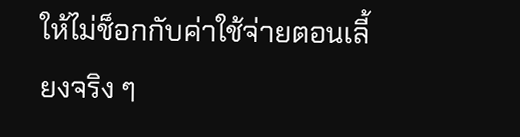ให้ไม่ช็อกกับค่าใช้จ่ายตอนเลี้ยงจริง ๆ